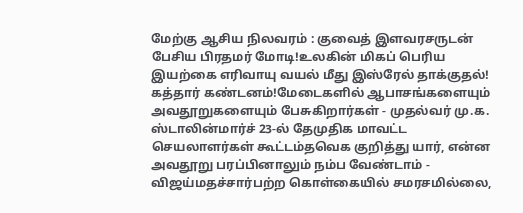மேற்கு ஆசிய நிலவரம் : குவைத் இளவரசருடன் பேசிய பிரதமர் மோடி!உலகின் மிகப் பெரிய இயற்கை எரிவாயு வயல் மீது இஸ்ரேல் தாக்குதல்! கத்தார் கண்டனம்!மேடைகளில் ஆபாசங்களையும் அவதூறுகளையும் பேசுகிறார்கள் - முதல்வர் மு.க. ஸ்டாலின்மார்ச் 23-ல் தேமுதிக மாவட்ட செயலாளர்கள் கூட்டம்தவெக குறித்து யார், என்ன அவதூறு பரப்பினாலும் நம்ப வேண்டாம் - விஜய்மதச்சார்பற்ற கொள்கையில் சமரசமில்லை,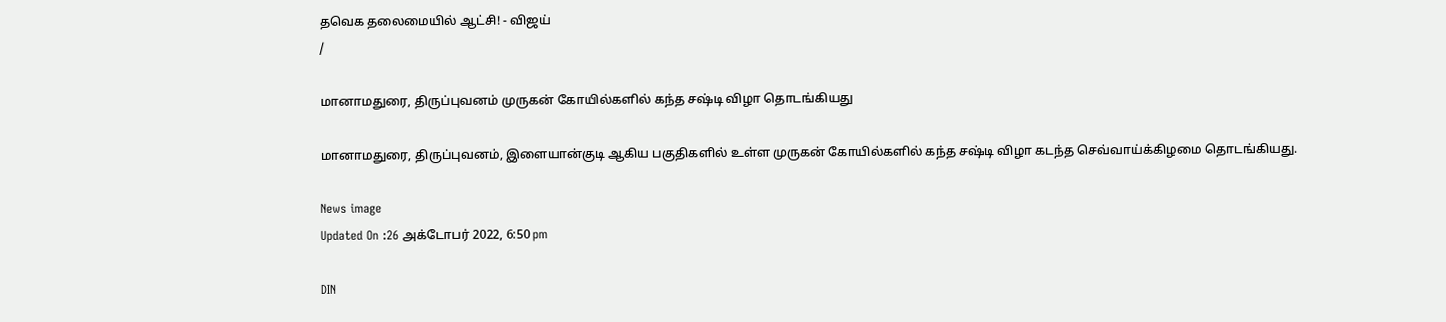தவெக தலைமையில் ஆட்சி! - விஜய்
/

மானாமதுரை, திருப்புவனம் முருகன் கோயில்களில் கந்த சஷ்டி விழா தொடங்கியது

மானாமதுரை, திருப்புவனம், இளையான்குடி ஆகிய பகுதிகளில் உள்ள முருகன் கோயில்களில் கந்த சஷ்டி விழா கடந்த செவ்வாய்க்கிழமை தொடங்கியது.

News image
Updated On :26 அக்டோபர் 2022, 6:50 pm

DIN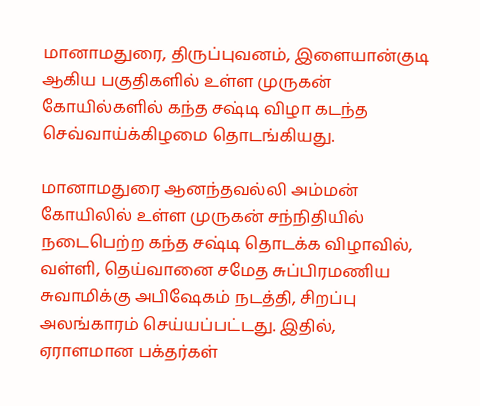மானாமதுரை, திருப்புவனம், இளையான்குடி ஆகிய பகுதிகளில் உள்ள முருகன் கோயில்களில் கந்த சஷ்டி விழா கடந்த செவ்வாய்க்கிழமை தொடங்கியது.

மானாமதுரை ஆனந்தவல்லி அம்மன் கோயிலில் உள்ள முருகன் சந்நிதியில் நடைபெற்ற கந்த சஷ்டி தொடக்க விழாவில், வள்ளி, தெய்வானை சமேத சுப்பிரமணிய சுவாமிக்கு அபிஷேகம் நடத்தி, சிறப்பு அலங்காரம் செய்யப்பட்டது. இதில், ஏராளமான பக்தர்கள்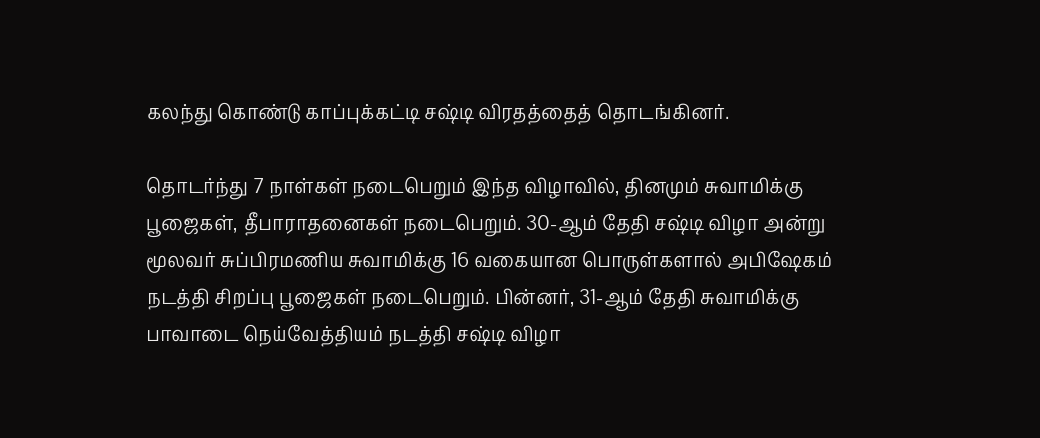கலந்து கொண்டு காப்புக்கட்டி சஷ்டி விரதத்தைத் தொடங்கினர்.

தொடர்ந்து 7 நாள்கள் நடைபெறும் இந்த விழாவில், தினமும் சுவாமிக்கு பூஜைகள், தீபாராதனைகள் நடைபெறும். 30-ஆம் தேதி சஷ்டி விழா அன்று மூலவர் சுப்பிரமணிய சுவாமிக்கு 16 வகையான பொருள்களால் அபிஷேகம் நடத்தி சிறப்பு பூஜைகள் நடைபெறும். பின்னர், 31-ஆம் தேதி சுவாமிக்கு பாவாடை நெய்வேத்தியம் நடத்தி சஷ்டி விழா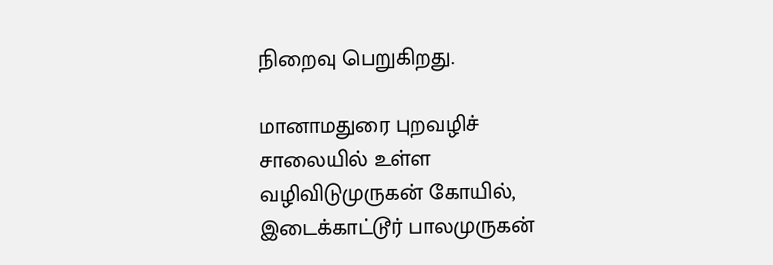நிறைவு பெறுகிறது.

மானாமதுரை புறவழிச் சாலையில் உள்ள வழிவிடுமுருகன் கோயில், இடைக்காட்டூர் பாலமுருகன்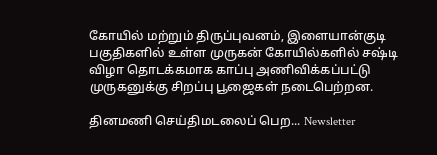கோயில் மற்றும் திருப்புவனம், இளையான்குடி பகுதிகளில் உள்ள முருகன் கோயில்களில் சஷ்டி விழா தொடக்கமாக காப்பு அணிவிக்கப்பட்டு முருகனுக்கு சிறப்பு பூஜைகள் நடைபெற்றன.

தினமணி செய்திமடலைப் பெற... Newsletter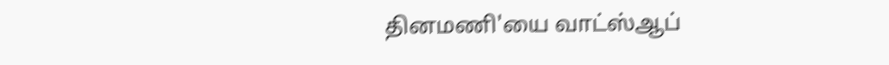தினமணி'யை வாட்ஸ்ஆப்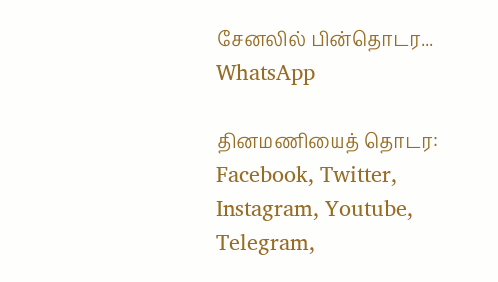சேனலில் பின்தொடர... WhatsApp

தினமணியைத் தொடர: Facebook, Twitter, Instagram, Youtube, Telegram,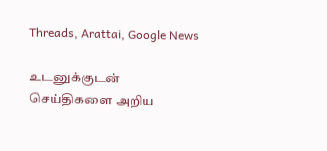Threads, Arattai, Google News

உடனுக்குடன் செய்திகளை அறிய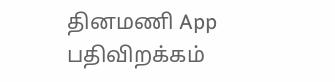தினமணி App பதிவிறக்கம்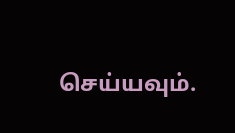செய்யவும்.